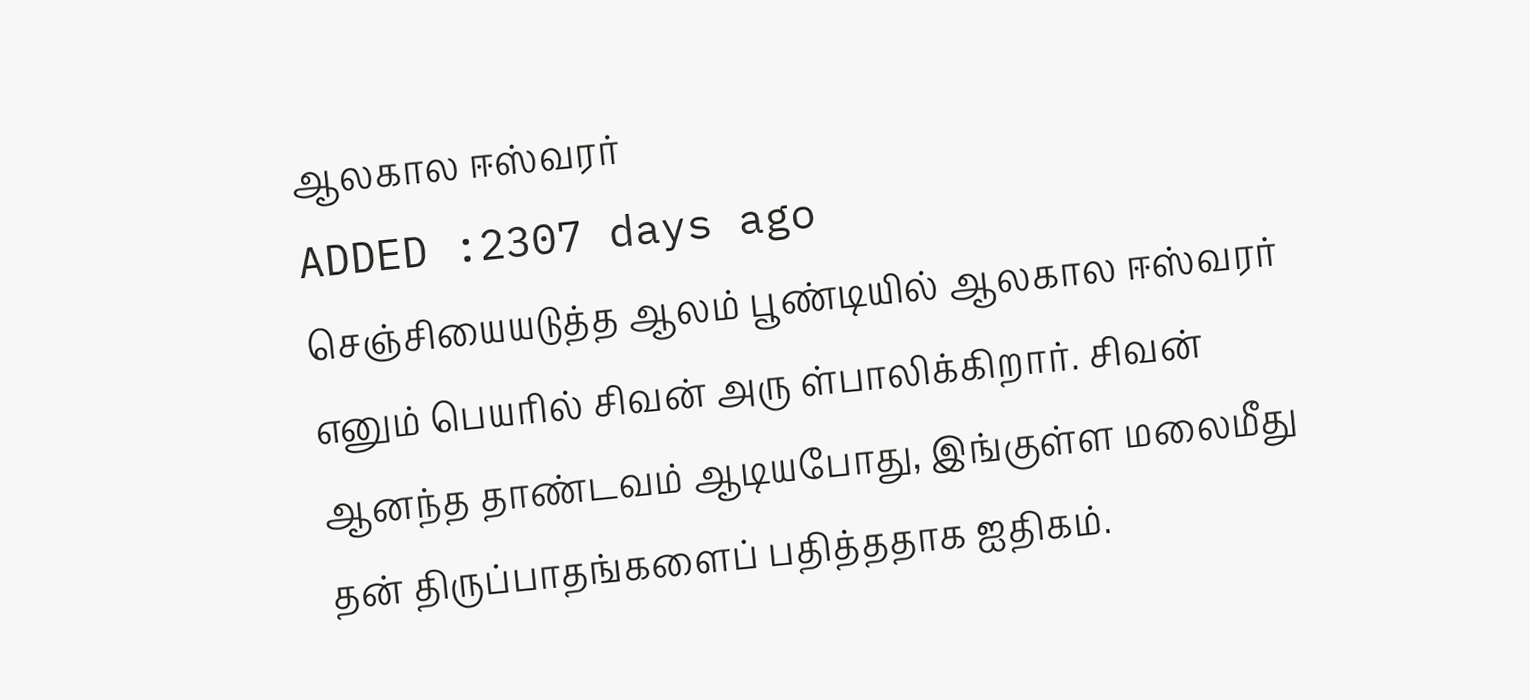ஆலகால ஈஸ்வரர்
ADDED :2307 days ago
செஞ்சியையடுத்த ஆலம் பூண்டியில் ஆலகால ஈஸ்வரர் எனும் பெயரில் சிவன் அரு ள்பாலிக்கிறார். சிவன் ஆனந்த தாண்டவம் ஆடியபோது, இங்குள்ள மலைமீது தன் திருப்பாதங்களைப் பதித்ததாக ஐதிகம்.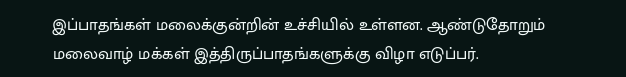இப்பாதங்கள் மலைக்குன்றின் உச்சியில் உள்ளன. ஆண்டுதோறும் மலைவாழ் மக்கள் இத்திருப்பாதங்களுக்கு விழா எடுப்பர்.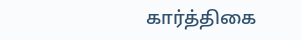கார்த்திகை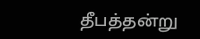தீபத்தன்று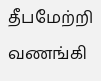தீபமேற்றி வணங்கி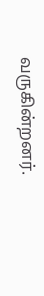வருகின்றனர்.